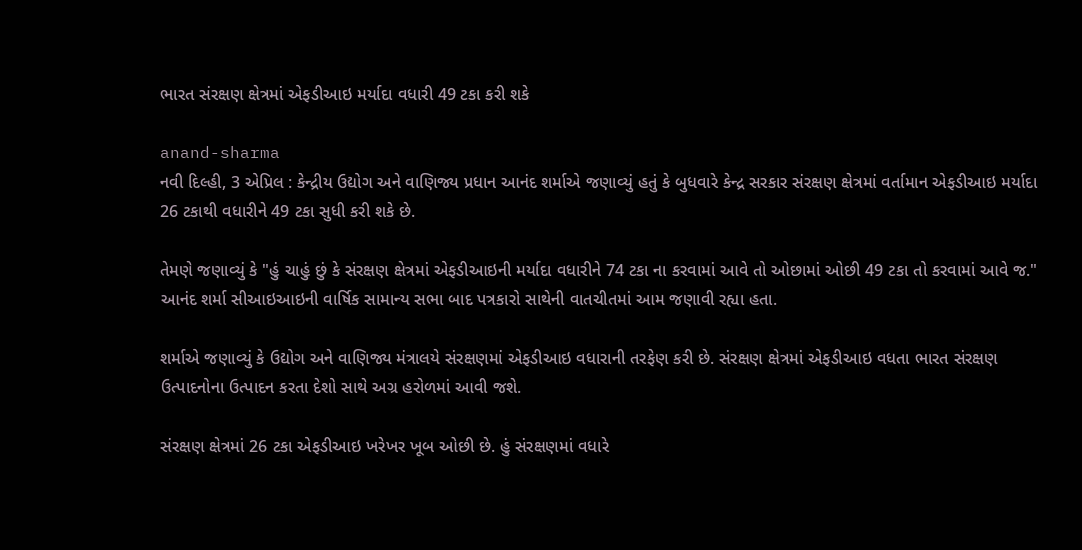ભારત સંરક્ષણ ક્ષેત્રમાં એફડીઆઇ મર્યાદા વધારી 49 ટકા કરી શકે

anand-sharma
નવી દિલ્હી, 3 એપ્રિલ : કેન્દ્રીય ઉદ્યોગ અને વાણિજ્ય પ્રધાન આનંદ શર્માએ જણાવ્યું હતું કે બુધવારે કેન્દ્ર સરકાર સંરક્ષણ ક્ષેત્રમાં વર્તામાન એફડીઆઇ મર્યાદા 26 ટકાથી વધારીને 49 ટકા સુધી કરી શકે છે.

તેમણે જણાવ્યું કે "હું ચાહું છું કે સંરક્ષણ ક્ષેત્રમાં એફડીઆઇની મર્યાદા વધારીને 74 ટકા ના કરવામાં આવે તો ઓછામાં ઓછી 49 ટકા તો કરવામાં આવે જ." આનંદ શર્મા સીઆઇઆઇની વાર્ષિક સામાન્ય સભા બાદ પત્રકારો સાથેની વાતચીતમાં આમ જણાવી રહ્યા હતા.

શર્માએ જણાવ્યું કે ઉદ્યોગ અને વાણિજ્ય મંત્રાલયે સંરક્ષણમાં એફડીઆઇ વધારાની તરફેણ કરી છે. સંરક્ષણ ક્ષેત્રમાં એફડીઆઇ વધતા ભારત સંરક્ષણ ઉત્પાદનોના ઉત્પાદન કરતા દેશો સાથે અગ્ર હરોળમાં આવી જશે.

સંરક્ષણ ક્ષેત્રમાં 26 ટકા એફડીઆઇ ખરેખર ખૂબ ઓછી છે. હું સંરક્ષણમાં વધારે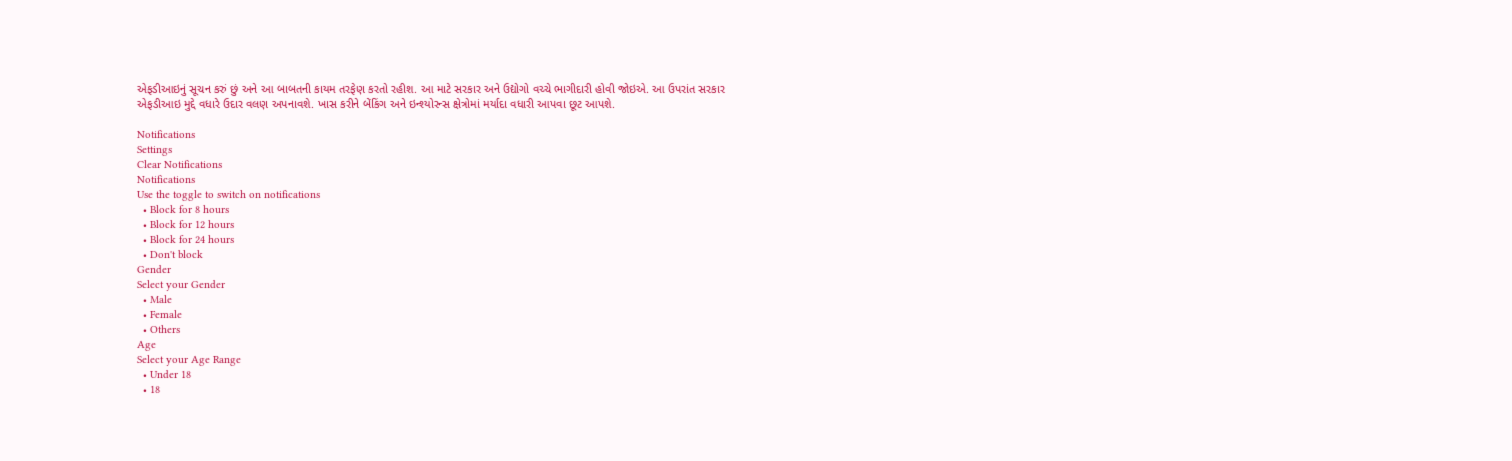એફડીઆઇનું સૂચન કરું છું અને આ બાબતની કાયમ તરફેણ કરતો રહીશ. આ માટે સરકાર અને ઉદ્યોગો વચ્ચે ભાગીદારી હોવી જોઇએ. આ ઉપરાંત સરકાર એફડીઆઇ મુદ્દે વધારે ઉદાર વલણ અપનાવશે. ખાસ કરીને બેંકિંગ અને ઇન્શ્યોરન્સ ક્ષેત્રોમાં મર્યાદા વધારી આપવા છૂટ આપશે.

Notifications
Settings
Clear Notifications
Notifications
Use the toggle to switch on notifications
  • Block for 8 hours
  • Block for 12 hours
  • Block for 24 hours
  • Don't block
Gender
Select your Gender
  • Male
  • Female
  • Others
Age
Select your Age Range
  • Under 18
  • 18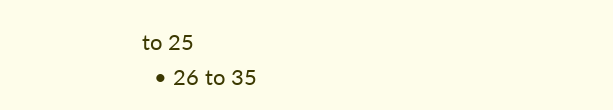to 25
  • 26 to 35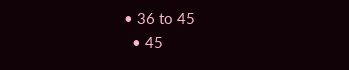• 36 to 45
  • 45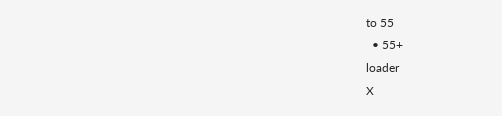to 55
  • 55+
loader
X